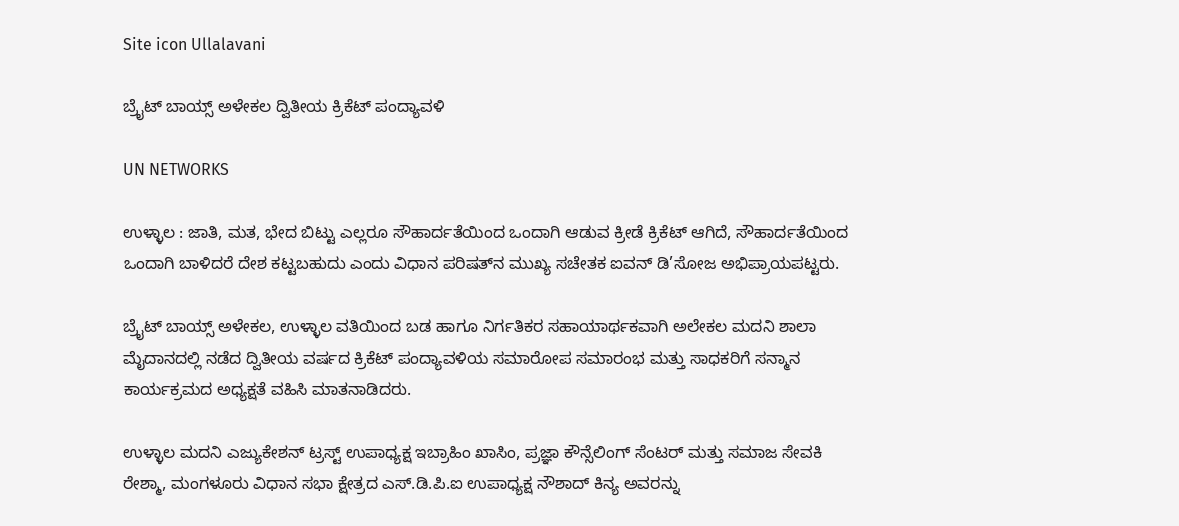Site icon Ullalavani

ಬ್ರೈಟ್ ಬಾಯ್ಸ್ ಅಳೇಕಲ ದ್ವಿತೀಯ ಕ್ರಿಕೆಟ್ ಪಂದ್ಯಾವಳಿ

UN NETWORKS

ಉಳ್ಳಾಲ : ಜಾತಿ, ಮತ, ಭೇದ ಬಿಟ್ಟು ಎಲ್ಲರೂ ಸೌಹಾರ್ದತೆಯಿಂದ ಒಂದಾಗಿ ಆಡುವ ಕ್ರೀಡೆ ಕ್ರಿಕೆಟ್ ಆಗಿದೆ, ಸೌಹಾರ್ದತೆಯಿಂದ ಒಂದಾಗಿ ಬಾಳಿದರೆ ದೇಶ ಕಟ್ಟಬಹುದು ಎಂದು ವಿಧಾನ ಪರಿಷತ್‍ನ ಮುಖ್ಯ ಸಚೇತಕ ಐವನ್ ಡಿ’ಸೋಜ ಅಭಿಪ್ರಾಯಪಟ್ಟರು.

ಬ್ರೈಟ್ ಬಾಯ್ಸ್ ಅಳೇಕಲ, ಉಳ್ಳಾಲ ವತಿಯಿಂದ ಬಡ ಹಾಗೂ ನಿರ್ಗತಿಕರ ಸಹಾಯಾರ್ಥಕವಾಗಿ ಅಲೇಕಲ ಮದನಿ ಶಾಲಾ ಮೈದಾನದಲ್ಲಿ ನಡೆದ ದ್ವಿತೀಯ ವರ್ಷದ ಕ್ರಿಕೆಟ್ ಪಂದ್ಯಾವಳಿಯ ಸಮಾರೋಪ ಸಮಾರಂಭ ಮತ್ತು ಸಾಧಕರಿಗೆ ಸನ್ಮಾನ ಕಾರ್ಯಕ್ರಮದ ಅಧ್ಯಕ್ಷತೆ ವಹಿಸಿ ಮಾತನಾಡಿದರು.

ಉಳ್ಳಾಲ ಮದನಿ ಎಜ್ಯುಕೇಶನ್ ಟ್ರಸ್ಟ್ ಉಪಾಧ್ಯಕ್ಷ ಇಬ್ರಾಹಿಂ ಖಾಸಿಂ, ಪ್ರಜ್ಞಾ ಕೌನ್ಸೆಲಿಂಗ್ ಸೆಂಟರ್ ಮತ್ತು ಸಮಾಜ ಸೇವಕಿ ರೇಶ್ಮಾ, ಮಂಗಳೂರು ವಿಧಾನ ಸಭಾ ಕ್ಷೇತ್ರದ ಎಸ್.ಡಿ.ಪಿ.ಐ ಉಪಾಧ್ಯಕ್ಷ ನೌಶಾದ್ ಕಿನ್ಯ ಅವರನ್ನು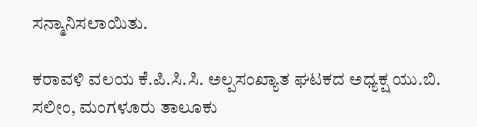ಸನ್ಮಾನಿಸಲಾಯಿತು.

ಕರಾವಳಿ ವಲಯ ಕೆ.ಪಿ.ಸಿ.ಸಿ. ಅಲ್ಪಸಂಖ್ಯಾತ ಘಟಕದ ಅಧ್ಯಕ್ಷ ಯು.ಬಿ. ಸಲೀಂ, ಮಂಗಳೂರು ತಾಲೂಕು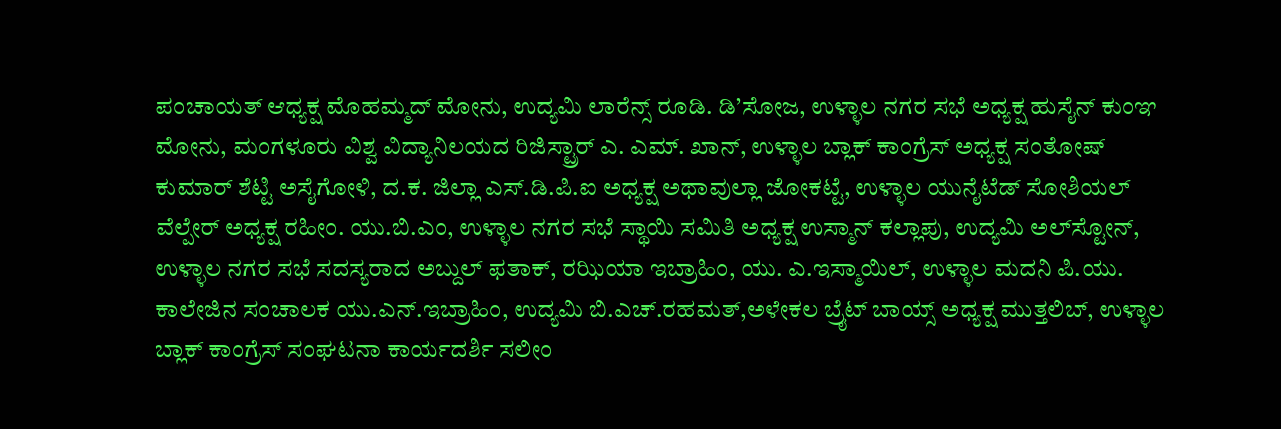ಪಂಚಾಯತ್ ಆಧ್ಯಕ್ಷ ಮೊಹಮ್ಮದ್ ಮೋನು, ಉದ್ಯಮಿ ಲಾರೆನ್ಸ್ ರೂಡಿ. ಡಿ’ಸೋಜ, ಉಳ್ಳಾಲ ನಗರ ಸಭೆ ಅಧ್ಯಕ್ಷ ಹುಸೈನ್ ಕುಂಞ ಮೋನು, ಮಂಗಳೂರು ವಿಶ್ವ ವಿದ್ಯಾನಿಲಯದ ರಿಜಿಸ್ಟ್ರಾರ್ ಎ. ಎಮ್. ಖಾನ್, ಉಳ್ಳಾಲ ಬ್ಲಾಕ್ ಕಾಂಗ್ರೆಸ್ ಅಧ್ಯಕ್ಷ ಸಂತೋಷ್ ಕುಮಾರ್ ಶೆಟ್ಟಿ ಅಸೈಗೋಳಿ, ದ.ಕ. ಜಿಲ್ಲಾ ಎಸ್.ಡಿ.ಪಿ.ಐ ಅಧ್ಯಕ್ಷ ಅಥಾವುಲ್ಲಾ ಜೋಕಟ್ಟೆ, ಉಳ್ಳಾಲ ಯುನೈಟೆಡ್ ಸೋಶಿಯಲ್ ವೆಲ್ಪೇರ್ ಅಧ್ಯಕ್ಷ ರಹೀಂ. ಯು.ಬಿ.ಎಂ, ಉಳ್ಳಾಲ ನಗರ ಸಭೆ ಸ್ಥಾಯಿ ಸಮಿತಿ ಅಧ್ಯಕ್ಷ ಉಸ್ಮಾನ್ ಕಲ್ಲಾಪು, ಉದ್ಯಮಿ ಅಲ್‍ಸ್ಟೋನ್, ಉಳ್ಳಾಲ ನಗರ ಸಭೆ ಸದಸ್ಯರಾದ ಅಬ್ದುಲ್ ಫತಾಕ್, ರಝಿಯಾ ಇಬ್ರಾಹಿಂ, ಯು. ಎ.ಇಸ್ಮಾಯಿಲ್, ಉಳ್ಳಾಲ ಮದನಿ ಪಿ.ಯು. ಕಾಲೇಜಿನ ಸಂಚಾಲಕ ಯು.ಎನ್.ಇಬ್ರಾಹಿಂ, ಉದ್ಯಮಿ ಬಿ.ಎಚ್.ರಹಮತ್,ಅಳೇಕಲ ಬ್ರೈಟ್ ಬಾಯ್ಸ್ ಅಧ್ಯಕ್ಷ ಮುತ್ತಲಿಬ್, ಉಳ್ಳಾಲ ಬ್ಲಾಕ್ ಕಾಂಗ್ರೆಸ್ ಸಂಘಟನಾ ಕಾರ್ಯದರ್ಶಿ ಸಲೀಂ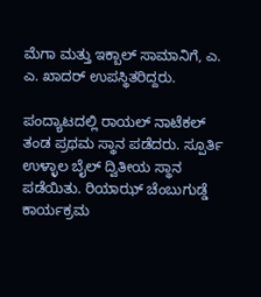ಮೆಗಾ ಮತ್ತು ಇಕ್ಬಾಲ್ ಸಾಮಾನಿಗೆ, ಎ. ಎ. ಖಾದರ್ ಉಪಸ್ಥಿತರಿದ್ದರು.

ಪಂದ್ಯಾಟದಲ್ಲಿ ರಾಯಲ್ ನಾಟೆಕಲ್ ತಂಡ ಪ್ರಥಮ ಸ್ಥಾನ ಪಡೆದರು. ಸ್ಪೂರ್ತಿ ಉಳ್ಳಾಲ ಬೈಲ್ ದ್ವಿತೀಯ ಸ್ಥಾನ ಪಡೆಯಿತು. ರಿಯಾಝ್ ಚೆಂಬುಗುಡ್ಡೆ ಕಾರ್ಯಕ್ರಮ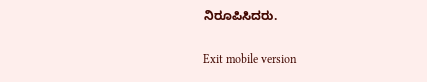ನಿರೂಪಿಸಿದರು.

Exit mobile version